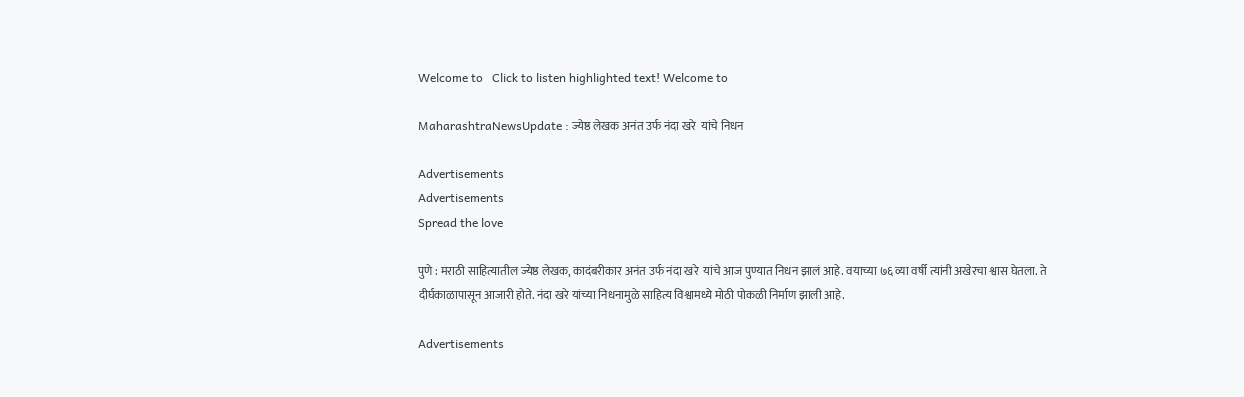Welcome to   Click to listen highlighted text! Welcome to

MaharashtraNewsUpdate : ज्येष्ठ लेखक अनंत उर्फ नंदा खरे  यांचे निधन

Advertisements
Advertisements
Spread the love

पुणे : मराठी साहित्यातील ज्येष्ठ लेखक, कादंबरीकार अनंत उर्फ नंदा खरे  यांचे आज पुण्यात निधन झालं आहे. वयाच्या ७६ व्या वर्षी त्यांनी अखेरचा श्वास घेतला. ते दीर्घकाळापासून आजारी होते. नंदा खरे यांच्या निधनामुळे साहित्य विश्वामध्ये मोठी पोकळी निर्माण झाली आहे.

Advertisements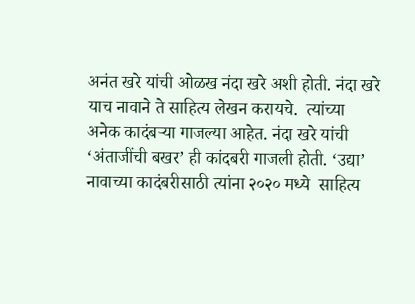अनंत खरे यांची ओळख नंदा खरे अशी होती. नंदा खरे याच नावाने ते साहित्य लेखन करायचे.  त्यांच्या अनेक कादंबऱ्या गाजल्या आहेत. नंदा खरे यांची ‘अंताजींची बखर’ ही कांदबरी गाजली होती. ‘उद्या’ नावाच्या कादंबरीसाठी त्यांना २०२० मध्ये  साहित्य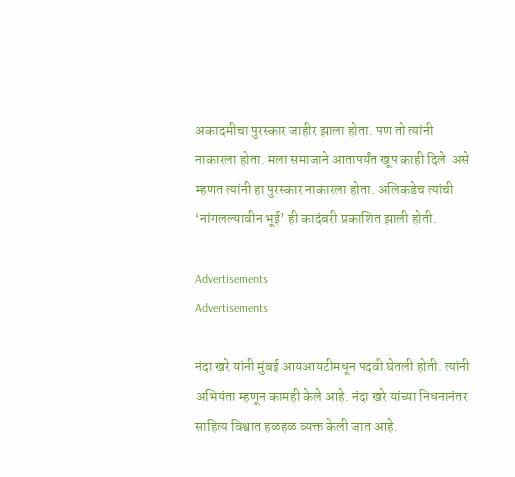अकादमीचा पुरस्कार जाहीर झाला होता. पण तो त्यांनी नाकारला होता. मला समाजाने आतापर्यंत खूप काही दिले  असे म्हणत त्यांनी हा पुरस्कार नाकारला होता. अलिकडेच त्यांची ‘नांगलल्यावीन भूई’ ही कादंबरी प्रकाशित झाली होती.

Advertisements
Advertisements

नंदा खरे यांनी मुंबई आयआयटीमधून पदवी घेतली होती. त्यांनी अभियंता म्हणून कामही केले आहे. नंदा खरे यांच्या निधनानंतर साहित्य विश्वात हळहळ व्यक्त केली जात आहे.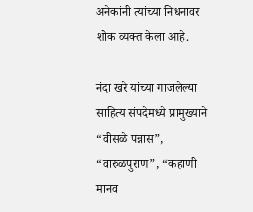अनेकांनी त्यांच्या निधनावर शोक व्यक्त केला आहे.

नंदा खरे यांच्या गाजलेल्या साहित्य संपदेमध्ये प्रामुख्याने “वीसळे पन्नास”, “वारुळपुराण”, “कहाणी मानव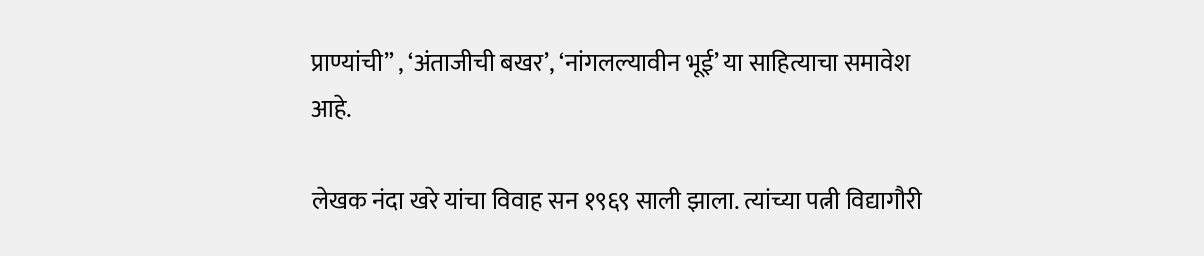प्राण्यांची” , ‘अंताजीची बखर’, ‘नांगलल्यावीन भूई’ या साहित्याचा समावेश आहे.

लेखक नंदा खरे यांचा विवाह सन १९६९ साली झाला. त्यांच्या पत्नी विद्यागौरी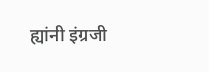ह्यांनी इंग्रजी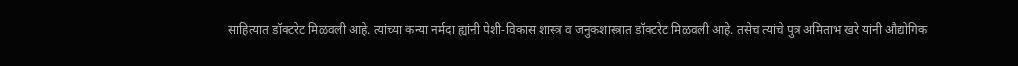साहित्यात डॉक्टरेट मिळवली आहे. त्यांच्या कन्या नर्मदा ह्यांनी पेशी-विकास शास्त्र व जनुकशास्त्रात डॉक्टरेट मिळवली आहे. तसेच त्यांचे पुत्र अमिताभ खरे यांनी औद्योगिक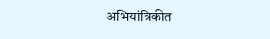अभियांत्रिकीत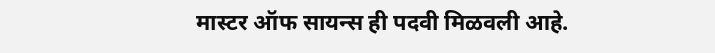मास्टर ऑफ सायन्स ही पदवी मिळवली आहे.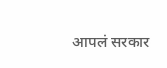आपलं सरकार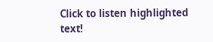Click to listen highlighted text!